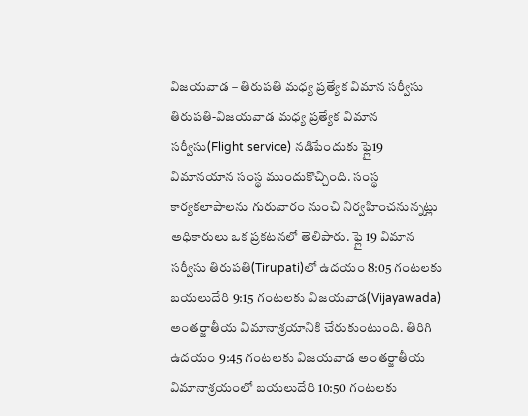విజయవాడ – తిరుపతి మధ్య ప్రత్యేక విమాన సర్వీసు
తిరుపతి-విజయవాడ మధ్య ప్రత్యేక విమాన సర్వీసు(Flight service) నడిపేందుకు ఫ్లై19 విమానయాన సంస్థ ముందుకొచ్చింది. సంస్థ కార్యకలాపాలను గురువారం నుంచి నిర్వహించనున్నట్లు అధికారులు ఒక ప్రకటనలో తెలిపారు. ఫ్లై 19 విమాన సర్వీసు తిరుపతి(Tirupati)లో ఉదయం 8:05 గంటలకు బయలుదేరి 9:15 గంటలకు విజయవాడ(Vijayawada) అంతర్జాతీయ విమానాశ్రయానికి చేరుకుంటుంది. తిరిగి ఉదయం 9:45 గంటలకు విజయవాడ అంతర్జాతీయ విమానాశ్రయంలో బయలుదేరి 10:50 గంటలకు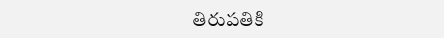తిరుపతికి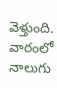వెళ్తుంది. వారంలో నాలుగు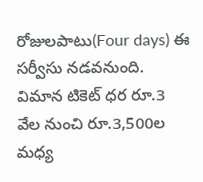రోజులపాటు(Four days) ఈ సర్వీసు నడవనుంది. విమాన టికెట్ ధర రూ.3 వేల నుంచి రూ.3,500ల మధ్య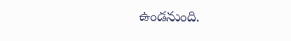ఉండనుంది.